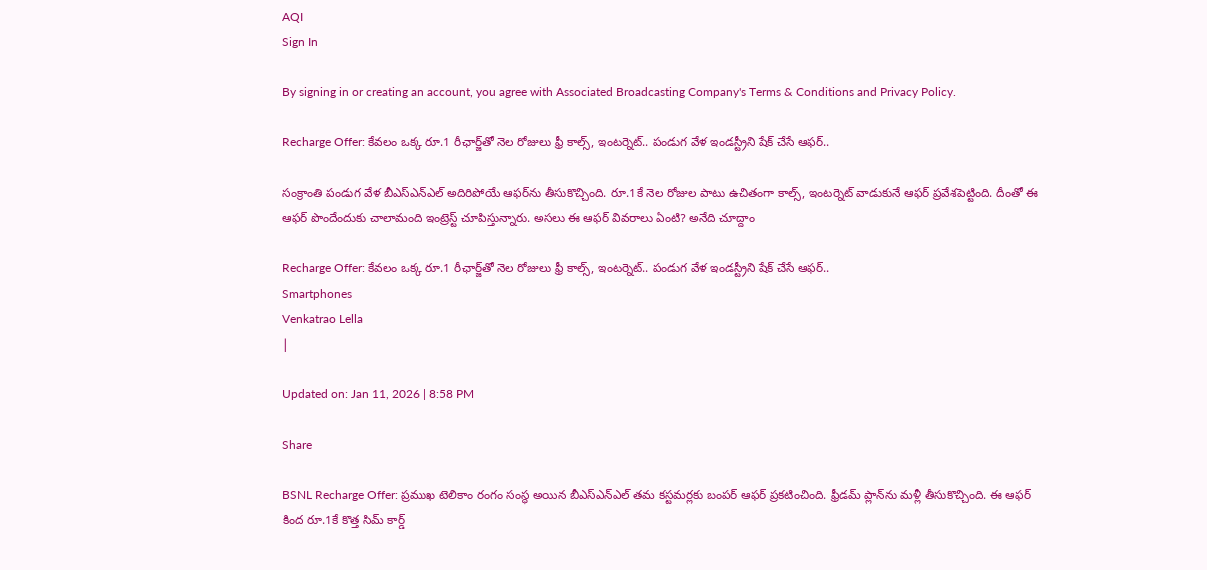AQI
Sign In

By signing in or creating an account, you agree with Associated Broadcasting Company's Terms & Conditions and Privacy Policy.

Recharge Offer: కేవలం ఒక్క రూ.1 రీఛార్జ్‌తో నెల రోజులు ఫ్రీ కాల్స్, ఇంటర్నెట్.. పండుగ వేళ ఇండస్ట్రీని షేక్ చేసే ఆఫర్..

సంక్రాంతి పండుగ వేళ బీఎస్‌ఎన్‌ఎల్ అదిరిపోయే ఆఫర్‌ను తీసుకొచ్చింది. రూ.1కే నెల రోజుల పాటు ఉచితంగా కాల్స్, ఇంటర్నెట్ వాడుకునే ఆఫర్ ప్రవేశపెట్టింది. దీంతో ఈ ఆఫర్ పొందేందుకు చాలామంది ఇంట్రెస్ట్ చూపిస్తున్నారు. అసలు ఈ ఆఫర్ వివరాలు ఏంటి? అనేది చూద్దాం

Recharge Offer: కేవలం ఒక్క రూ.1 రీఛార్జ్‌తో నెల రోజులు ఫ్రీ కాల్స్, ఇంటర్నెట్.. పండుగ వేళ ఇండస్ట్రీని షేక్ చేసే ఆఫర్..
Smartphones
Venkatrao Lella
|

Updated on: Jan 11, 2026 | 8:58 PM

Share

BSNL Recharge Offer: ప్రముఖ టెలికాం రంగం సంస్థ అయిన బీఎస్‌ఎన్‌ఎల్ తమ కస్టమర్లకు బంపర్ ఆఫర్ ప్రకటించింది. ఫ్రీడమ్ ప్లాన్‌ను మళ్లీ తీసుకొచ్చింది. ఈ ఆఫర్ కింద రూ.1కే కొత్త సిమ్ కార్డ్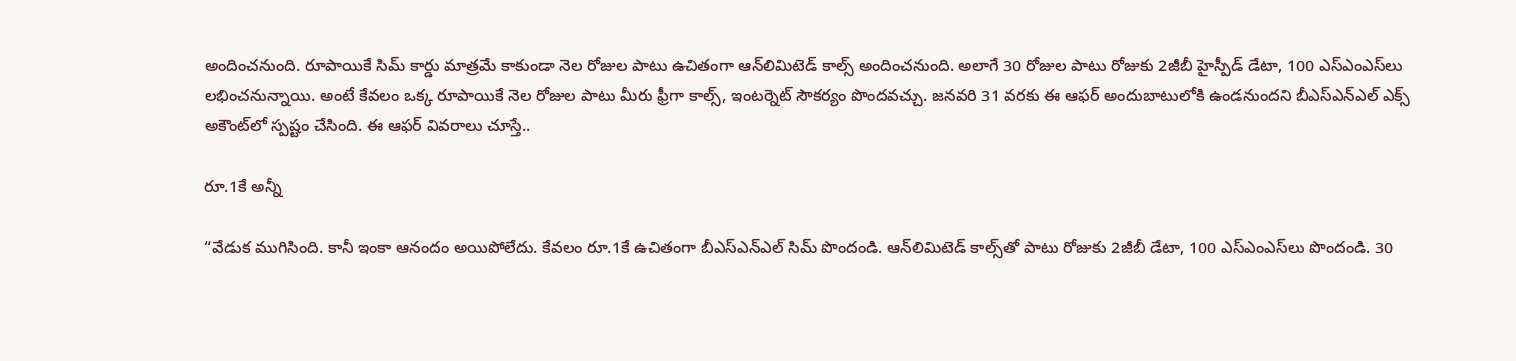అందించనుంది. రూపాయికే సిమ్ కార్డు మాత్రమే కాకుండా నెల రోజుల పాటు ఉచితంగా ఆన్‌లిమిటెడ్ కాల్స్ అందించనుంది. అలాగే 30 రోజుల పాటు రోజుకు 2జీబీ హైస్పీడ్ డేటా, 100 ఎస్‌ఎంఎస్‌లు లభించనున్నాయి. అంటే కేవలం ఒక్క రూపాయికే నెల రోజుల పాటు మీరు ఫ్రీగా కాల్స్, ఇంటర్నెట్ సౌకర్యం పొందవచ్చు. జనవరి 31 వరకు ఈ ఆఫర్ అందుబాటులోకి ఉండనుందని బీఎస్‌ఎన్‌ఎల్ ఎక్స్ అకౌంట్‌లో స్పష్టం చేసింది. ఈ ఆఫర్ వివరాలు చూస్తే..

రూ.1కే అన్నీ

“వేడుక ముగిసింది. కానీ ఇంకా ఆనందం అయిపోలేదు. కేవలం రూ.1కే ఉచితంగా బీఎస్‌ఎన్‌ఎల్ సిమ్ పొందండి. ఆన్‌లిమిటెడ్ కాల్స్‌తో పాటు రోజుకు 2జీబీ డేటా, 100 ఎస్‌ఎంఎస్‌లు పొందండి. 30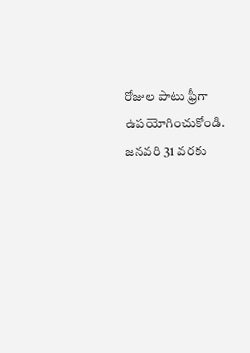రోజుల పాటు ఫ్రీగా ఉపయోగించుకోండి. జనవరి 31 వరకు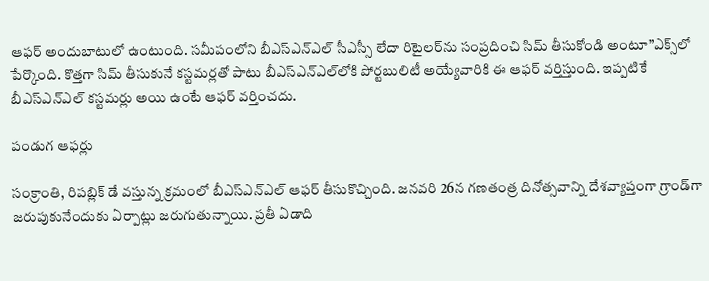ఆఫర్ అందుబాటులో ఉంటుంది. సమీపంలోని బీఎస్‌ఎన్ఎల్ సీఎస్సీ లేదా రిటైలర్‌ను సంప్రదించి సిమ్ తీసుకోండి అంటూ”ఎక్స్‌లో పేర్కొంది. కొత్తగా సిమ్ తీసుకునే కస్టమర్లతో పాటు బీఎస్‌ఎన్‌ఎల్‌లోకి పోర్టబులిటీ అయ్యేవారికి ఈ ఆఫర్ వర్తిస్తుంది. ఇప్పటికే బీఎస్‌ఎన్‌ఎల్ కస్టమర్లు అయి ఉంటే ఆఫర్ వర్తించదు.

పండుగ ఆఫర్లు

సంక్రాంతి, రిపబ్లిక్ డే వస్తున్న క్రమంలో బీఎస్‌ఎన్‌ఎల్ ఆఫర్ తీసుకొచ్చింది. జనవరి 26న గణతంత్ర దినోత్సవాన్ని దేశవ్యాప్తంగా గ్రాండ్‌గా జరుపుకునేందుకు ఏర్పాట్లు జరుగుతున్నాయి. ప్రతీ ఏడాది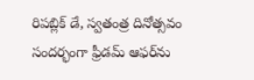రిపబ్లిక్ డే, స్వతంత్ర దినోత్సవం సందర్భంగా ఫ్రీడమ్ ఆఫర్‌ను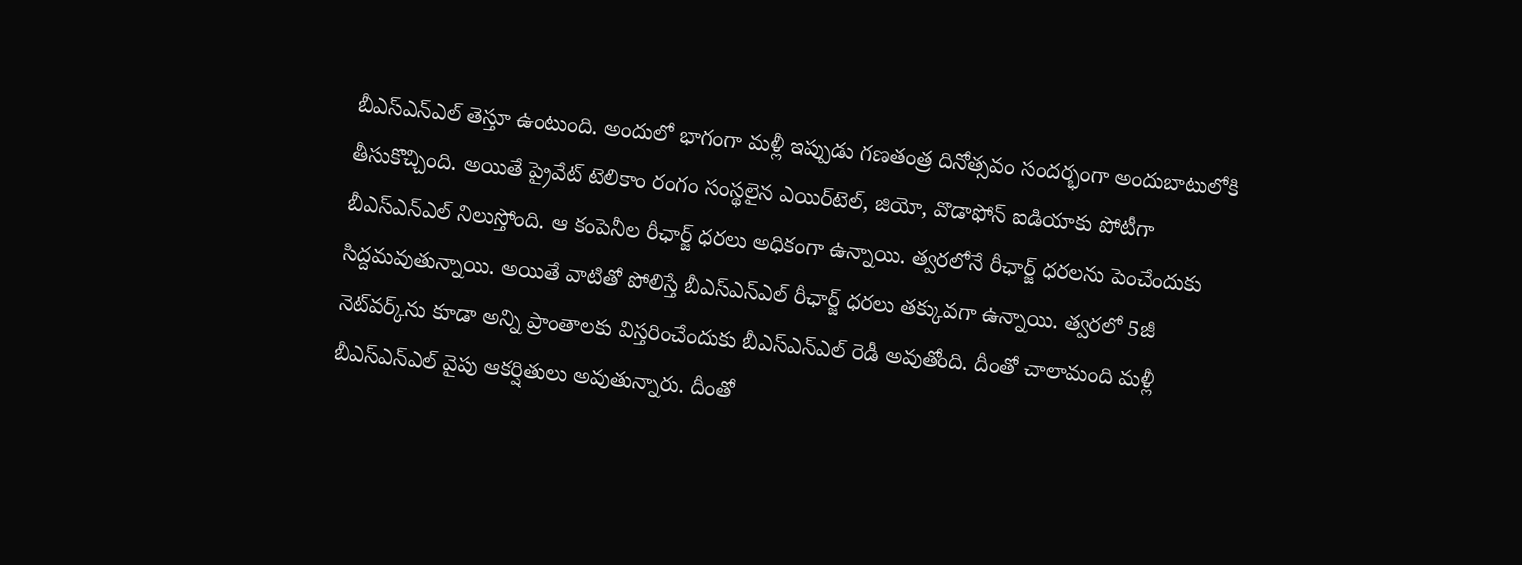బీఎస్‌ఎన్‌ఎల్ తెస్తూ ఉంటుంది. అందులో భాగంగా మళ్లీ ఇప్పుడు గణతంత్ర దినోత్సవం సందర్భంగా అందుబాటులోకి తీసుకొచ్చింది. అయితే ప్రైవేట్ టెలికాం రంగం సంస్థలైన ఎయిర్‌టెల్, జియో, వొడాఫోన్ ఐడియాకు పోటీగా బీఎస్‌ఎన్‌ఎల్ నిలుస్తోంది. ఆ కంపెనీల రీఛార్జ్ ధరలు అధికంగా ఉన్నాయి. త్వరలోనే రీఛార్జ్ ధరలను పెంచేందుకు సిద్దమవుతున్నాయి. అయితే వాటితో పోలిస్తే బీఎస్‌ఎన్‌ఎల్ రీఛార్జ్ ధరలు తక్కువగా ఉన్నాయి. త్వరలో 5జీ నెట్‌వర్క్‌ను కూడా అన్ని ప్రాంతాలకు విస్తరించేందుకు బీఎస్‌ఎన్‌ఎల్ రెడీ అవుతోంది. దీంతో చాలామంది మళ్లీ బీఎస్‌ఎన్‌ఎల్ వైపు ఆకర్షితులు అవుతున్నారు. దీంతో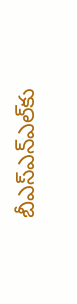బీఎస్‌ఎన్‌ఎల్‌కు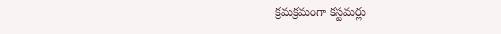క్రమక్రమంగా కస్టమర్లు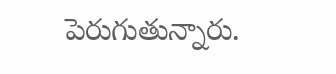పెరుగుతున్నారు.